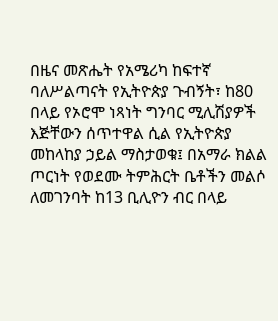በዜና መጽሔት የአሜሪካ ከፍተኛ ባለሥልጣናት የኢትዮጵያ ጉብኝት፣ ከ80 በላይ የኦሮሞ ነጻነት ግንባር ሚሊሽያዎች እጅቸውን ሰጥተዋል ሲል የኢትዮጵያ መከላከያ ኃይል ማስታወቁ፤ በአማራ ክልል ጦርነት የወደሙ ትምሕርት ቤቶችን መልሶ ለመገንባት ከ13 ቢሊዮን ብር በላይ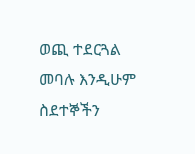ወጪ ተደርጓል መባሉ እንዲሁም ስደተኞችን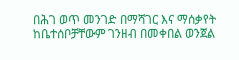በሕገ ወጥ መንገድ በማሻገር እና ማሰቃየት ከቤተሰቦቻቸውም ገንዘብ በመቀበል ወንጀል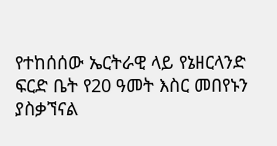የተከሰሰው ኤርትራዊ ላይ የኔዘርላንድ ፍርድ ቤት የ20 ዓመት እስር መበየኑን ያስቃኘናል